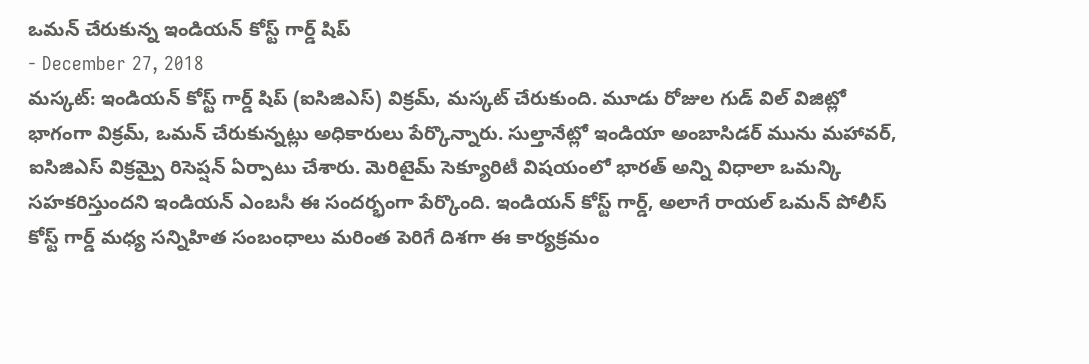ఒమన్ చేరుకున్న ఇండియన్ కోస్ట్ గార్డ్ షిప్
- December 27, 2018
మస్కట్: ఇండియన్ కోస్ట్ గార్డ్ షిప్ (ఐసిజిఎస్) విక్రమ్, మస్కట్ చేరుకుంది. మూడు రోజుల గుడ్ విల్ విజిట్లో భాగంగా విక్రమ్, ఒమన్ చేరుకున్నట్లు అధికారులు పేర్కొన్నారు. సుల్తానేట్లో ఇండియా అంబాసిడర్ మును మహావర్, ఐసిజిఎస్ విక్రమ్పై రిసెప్షన్ ఏర్పాటు చేశారు. మెరిటైమ్ సెక్యూరిటీ విషయంలో భారత్ అన్ని విధాలా ఒమన్కి సహకరిస్తుందని ఇండియన్ ఎంబసీ ఈ సందర్భంగా పేర్కొంది. ఇండియన్ కోస్ట్ గార్డ్, అలాగే రాయల్ ఒమన్ పోలీస్ కోస్ట్ గార్డ్ మధ్య సన్నిహిత సంబంధాలు మరింత పెరిగే దిశగా ఈ కార్యక్రమం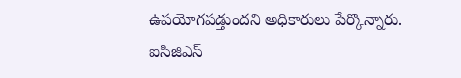ఉపయోగపడ్తుందని అధికారులు పేర్కొన్నారు. ఐసిజిఎస్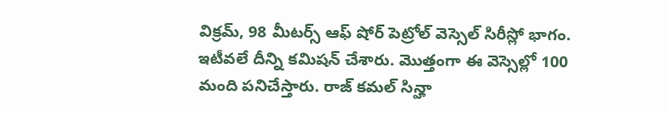విక్రమ్, 98 మీటర్స్ ఆఫ్ షోర్ పెట్రోల్ వెస్సెల్ సిరీస్లో భాగం. ఇటీవలే దీన్ని కమిషన్ చేశారు. మొత్తంగా ఈ వెస్సెల్లో 100 మంది పనిచేస్తారు. రాజ్ కమల్ సిన్హా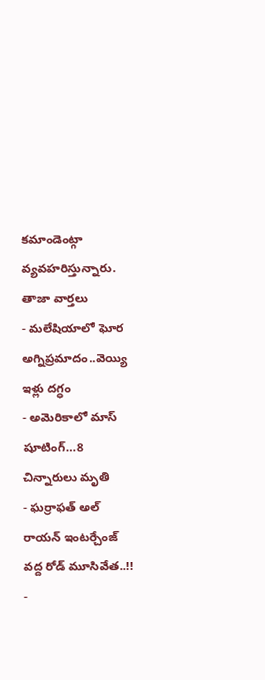కమాండెంట్గా వ్యవహరిస్తున్నారు.
తాజా వార్తలు
- మలేషియాలో ఘోర అగ్నిప్రమాదం..వెయ్యి ఇళ్లు దగ్ధం
- అమెరికాలో మాస్ షూటింగ్…8 చిన్నారులు మృతి
- ఘర్రాఫత్ అల్ రాయన్ ఇంటర్చేంజ్ వద్ద రోడ్ మూసివేత..!!
-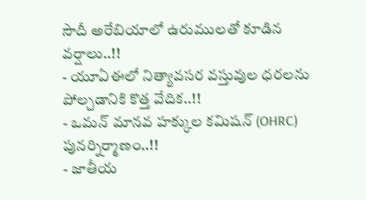సౌదీ అరేబియాలో ఉరుములతో కూడిన వర్షాలు..!!
- యూఏఈలో నిత్యావసర వస్తువుల ధరలను పోల్చడానికి కొత్త వేదిక..!!
- ఒమన్ మానవ హక్కుల కమిషన్ (OHRC) పునర్నిర్మాణం..!!
- జాతీయ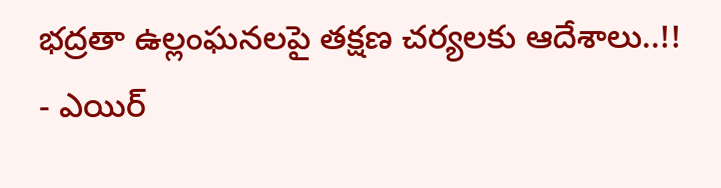భద్రతా ఉల్లంఘనలపై తక్షణ చర్యలకు ఆదేశాలు..!!
- ఎయిర్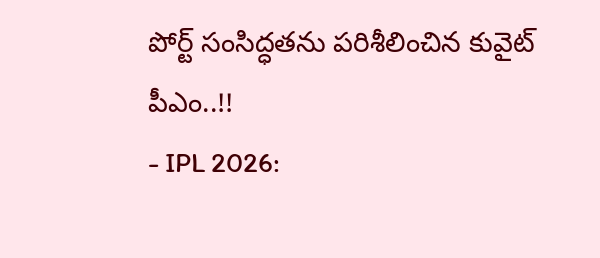పోర్ట్ సంసిద్ధతను పరిశీలించిన కువైట్ పీఎం..!!
- IPL 2026: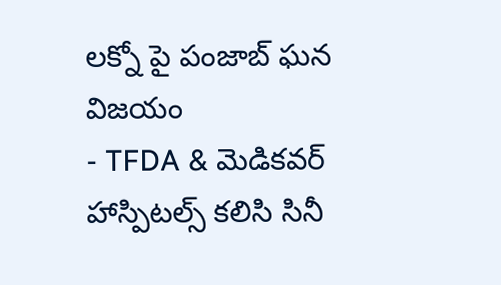లక్నో పై పంజాబ్ ఘన విజయం
- TFDA & మెడికవర్ హాస్పిటల్స్ కలిసి సినీ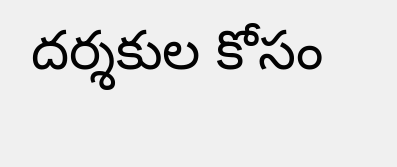దర్శకుల కోసం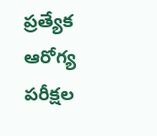ప్రత్యేక ఆరోగ్య పరీక్షల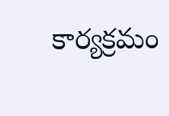కార్యక్రమం